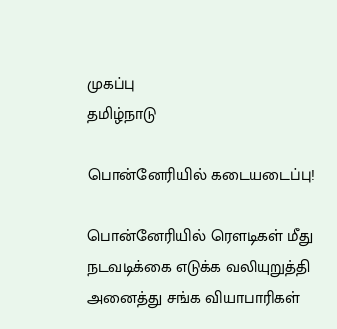முகப்பு
தமிழ்நாடு

பொன்னேரியில் கடையடைப்பு!

பொன்னேரியில் ரெளடிகள் மீது நடவடிக்கை எடுக்க வலியுறுத்தி அனைத்து சங்க வியாபாரிகள்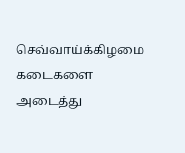செவ்வாய்க்கிழமை கடைகளை அடைத்து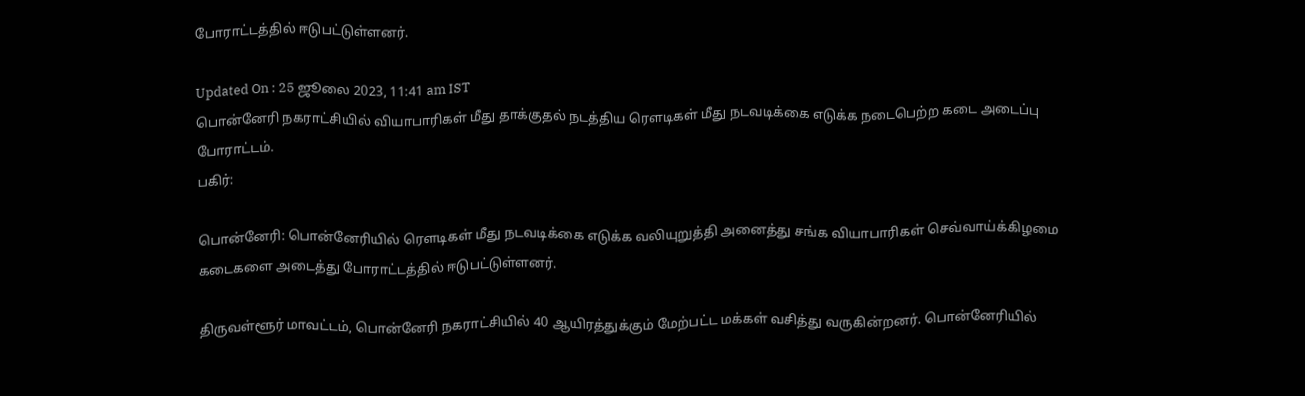போராட்டத்தில் ஈடுபட்டுள்ளனர்.

Updated On : 25 ஜூலை 2023, 11:41 am IST
பொன்னேரி நகராட்சியில் வியாபாரிகள் மீது தாக்குதல் நடத்திய ரெளடிகள் மீது நடவடிக்கை எடுக்க நடைபெற்ற கடை அடைப்பு போராட்டம்.
பகிர்:

பொன்னேரி: பொன்னேரியில் ரெளடிகள் மீது நடவடிக்கை எடுக்க வலியுறுத்தி அனைத்து சங்க வியாபாரிகள் செவ்வாய்க்கிழமை கடைகளை அடைத்து போராட்டத்தில் ஈடுபட்டுள்ளனர்.

திருவள்ளூர் மாவட்டம், பொன்னேரி நகராட்சியில் 40 ஆயிரத்துக்கும் மேற்பட்ட மக்கள் வசித்து வருகின்றனர். பொன்னேரியில்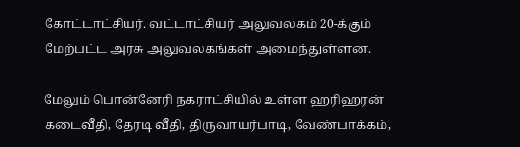கோட்டாட்சியர். வட்டாட்சியர் அலுவலகம் 20-க்கும் மேற்பட்ட அரசு அலுவலகங்கள் அமைந்துள்ளன.

மேலும் பொன்னேரி நகராட்சியில் உள்ள ஹரிஹரன் கடைவீதி, தேரடி வீதி, திருவாயர்பாடி, வேண்பாக்கம்,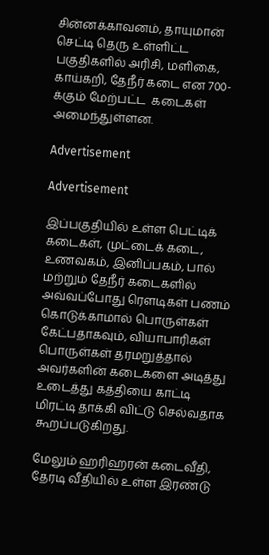சின்னக்காவனம், தாயுமான் செட்டி தெரு உள்ளிட்ட பகுதிகளில் அரிசி, மளிகை, காய்கறி, தேநீர் கடை என 700-க்கும் மேற்பட்ட  கடைகள் அமைந்துள்ளன.

Advertisement

Advertisement

இப்பகுதியில் உள்ள பெட்டிக் கடைகள், முட்டைக் கடை, உணவகம், இனிப்பகம், பால் மற்றும் தேநீர் கடைகளில் அவ்வப்போது ரெளடிகள் பணம் கொடுக்காமால் பொருள்கள் கேட்பதாகவும், வியாபாரிகள் பொருள்கள் தரமறுத்தால் அவர்களின் கடைகளை அடித்து உடைத்து கத்தியை காட்டி மிரட்டி தாக்கி விட்டு செல்வதாக கூறப்படுகிறது.

மேலும் ஹரிஹரன் கடைவீதி, தேரடி வீதியில் உள்ள இரண்டு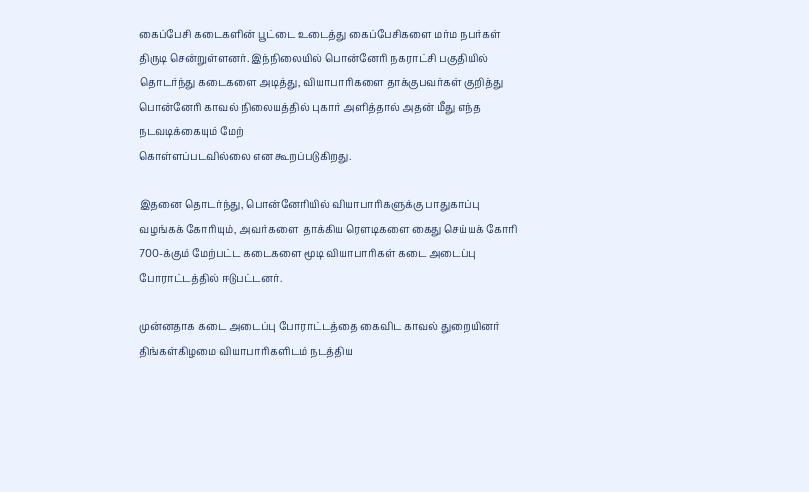கைப்பேசி கடைகளின் பூட்டை உடைத்து கைப்பேசிகளை மர்ம நபர்கள் திருடி சென்றுள்ளனர். இந்நிலையில் பொன்னேரி நகராட்சி பகுதியில் தொடர்ந்து கடைகளை அடித்து, வியாபாரிகளை தாக்குபவர்கள் குறித்து பொன்னேரி காவல் நிலையத்தில் புகார் அளித்தால் அதன் மீது எந்த நடவடிக்கையும் மேற்
கொள்ளப்படவில்லை என கூறப்படுகிறது.

இதனை தொடர்ந்து, பொன்னேரியில் வியாபாரிகளுக்கு பாதுகாப்பு வழங்கக் கோரியும், அவர்களை  தாக்கிய ரெளடிகளை கைது செய்யக் கோரி 700-க்கும் மேற்பட்ட கடைகளை மூடி வியாபாரிகள் கடை அடைப்பு போராட்டத்தில் ஈடுபட்டனர்.

முன்னதாக கடை அடைப்பு போராட்டத்தை கைவிட காவல் துறையினர் திங்கள்கிழமை வியாபாரிகளிடம் நடத்திய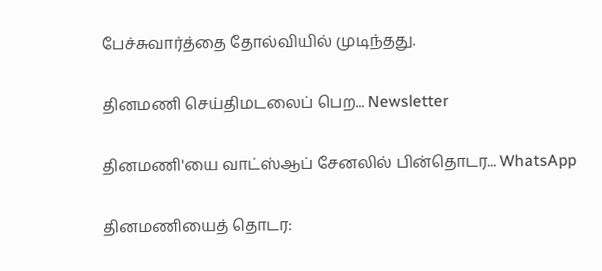பேச்சுவார்த்தை தோல்வியில் முடிந்தது.

தினமணி செய்திமடலைப் பெற... Newsletter

தினமணி'யை வாட்ஸ்ஆப் சேனலில் பின்தொடர... WhatsApp

தினமணியைத் தொடர: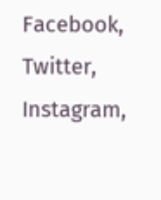Facebook, Twitter, Instagram,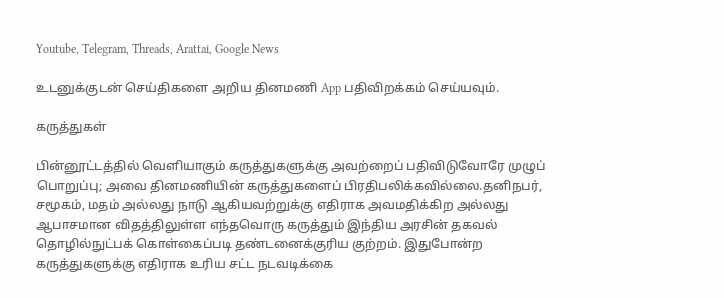Youtube, Telegram, Threads, Arattai, Google News

உடனுக்குடன் செய்திகளை அறிய தினமணி App பதிவிறக்கம் செய்யவும்.

கருத்துகள்

பின்னூட்டத்தில் வெளியாகும் கருத்துகளுக்கு அவற்றைப் பதிவிடுவோரே முழுப் பொறுப்பு; அவை தினமணியின் கருத்துகளைப் பிரதிபலிக்கவில்லை.தனிநபர், சமூகம், மதம் அல்லது நாடு ஆகியவற்றுக்கு எதிராக அவமதிக்கிற அல்லது ஆபாசமான விதத்திலுள்ள எந்தவொரு கருத்தும் இந்திய அரசின் தகவல் தொழில்நுட்பக் கொள்கைப்படி தண்டனைக்குரிய குற்றம். இதுபோன்ற கருத்துகளுக்கு எதிராக உரிய சட்ட நடவடிக்கை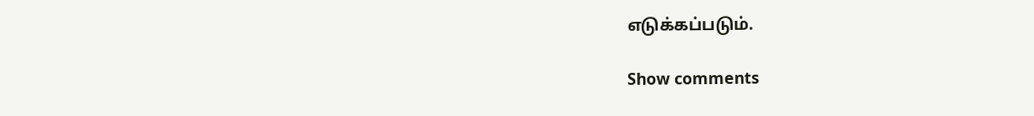எடுக்கப்படும்.

Show comments